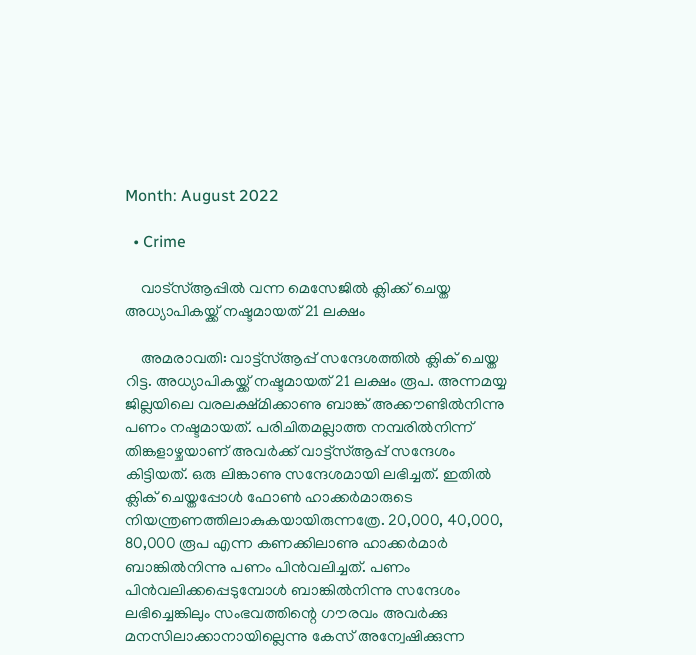Month: August 2022

  • Crime

    വാട്‌സ്ആപ്പില്‍ വന്ന മെസേജില്‍ ക്ലിക്ക് ചെയ്ത അധ്യാപികയ്ക്ക് നഷ്ടമായത് 21 ലക്ഷം

    അമരാവതി: വാട്ട്‌സ്ആപ്പ് സന്ദേശത്തില്‍ ക്ലിക് ചെയ്ത റിട്ട. അധ്യാപികയ്ക്ക് നഷ്ടമായത് 21 ലക്ഷം രൂപ. അന്നമയ്യ ജില്ലയിലെ വരലക്ഷ്മിക്കാണു ബാങ്ക് അക്കൗണ്ടില്‍നിന്നു പണം നഷ്ടമായത്. പരിചിതമല്ലാത്ത നമ്പരില്‍നിന്ന് തിങ്കളാഴ്ചയാണ് അവര്‍ക്ക് വാട്ട്‌സ്ആപ്പ് സന്ദേശം കിട്ടിയത്. ഒരു ലിങ്കാണു സന്ദേശമായി ലഭിച്ചത്. ഇതില്‍ ക്ലിക് ചെയ്തപ്പോള്‍ ഫോണ്‍ ഹാക്കര്‍മാരുടെ നിയന്ത്രണത്തിലാകുകയായിരുന്നത്രേ. 20,000, 40,000, 80,000 രൂപ എന്ന കണക്കിലാണു ഹാക്കര്‍മാര്‍ ബാങ്കില്‍നിന്നു പണം പിന്‍വലിച്ചത്. പണം പിന്‍വലിക്കപ്പെടുമ്പോള്‍ ബാങ്കില്‍നിന്നു സന്ദേശം ലഭിച്ചെങ്കിലും സംഭവത്തിന്റെ ഗൗരവം അവര്‍ക്കു മനസിലാക്കാനായില്ലെന്നു കേസ് അന്വേഷിക്കുന്ന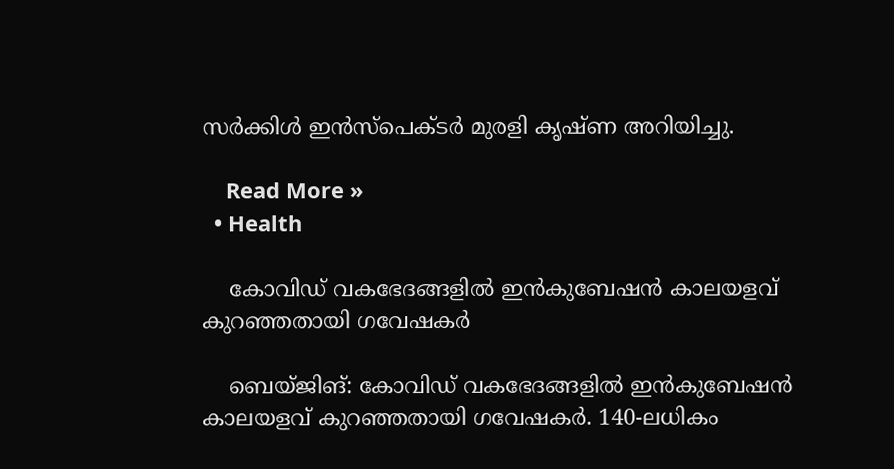സര്‍ക്കിള്‍ ഇന്‍സ്‌പെക്ടര്‍ മുരളി കൃഷ്ണ അറിയിച്ചു.

    Read More »
  • Health

    കോവിഡ് വകഭേദങ്ങളില്‍ ഇന്‍കുബേഷന്‍ കാലയളവ് കുറഞ്ഞതായി ഗവേഷകര്‍

    ബെയ്ജിങ്: കോവിഡ് വകഭേദങ്ങളില്‍ ഇന്‍കുബേഷന്‍ കാലയളവ് കുറഞ്ഞതായി ഗവേഷകര്‍. 140-ലധികം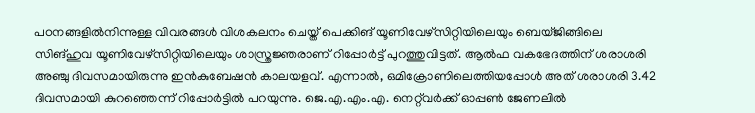പഠനങ്ങളില്‍നിന്നുള്ള വിവരങ്ങള്‍ വിശകലനം ചെയ്ത് പെക്കിങ് യൂണിവേഴ്‌സിറ്റിയിലെയും ബെയ്ജിങ്ങിലെ സിങ്ഹുവ യൂണിവേഴ്‌സിറ്റിയിലെയും ശാസ്ത്രജ്ഞരാണ് റിപ്പോര്‍ട്ട് പുറത്തുവിട്ടത്. ആല്‍ഫ വകഭേദത്തിന് ശരാശരി അഞ്ചു ദിവസമായിരുന്നു ഇന്‍കുബേഷന്‍ കാലയളവ്. എന്നാല്‍, ഒമിക്രോണിലെത്തിയപ്പോള്‍ അത് ശരാശരി 3.42 ദിവസമായി കുറഞ്ഞെന്ന് റിപ്പോര്‍ട്ടില്‍ പറയുന്നു. ജെ.എ.എം.എ. നെറ്റ്‌വര്‍ക്ക് ഓപ്പണ്‍ ജേണലില്‍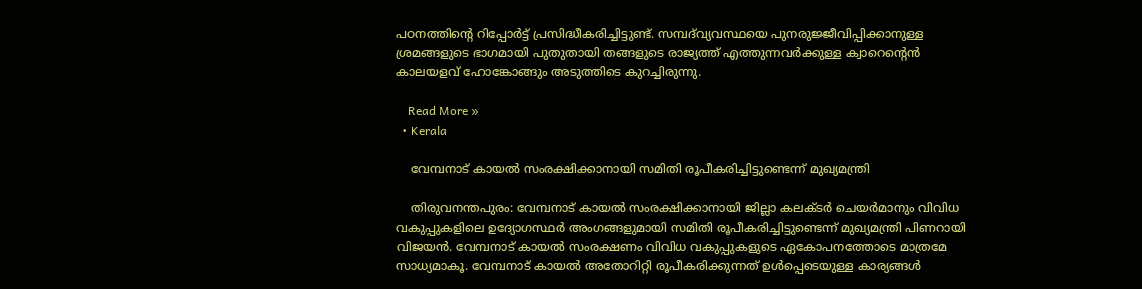പഠനത്തിന്റെ റിപ്പോര്‍ട്ട് പ്രസിദ്ധീകരിച്ചിട്ടുണ്ട്. സമ്പദ്‌വ്യവസ്ഥയെ പുനരുജ്ജീവിപ്പിക്കാനുള്ള ശ്രമങ്ങളുടെ ഭാഗമായി പുതുതായി തങ്ങളുടെ രാജ്യത്ത് എത്തുന്നവര്‍ക്കുള്ള ക്വാറെന്റെന്‍ കാലയളവ് ഹോങ്കോങ്ങും അടുത്തിടെ കുറച്ചിരുന്നു.

    Read More »
  • Kerala

    വേമ്പനാട് കായല്‍ സംരക്ഷിക്കാനായി സമിതി രൂപീകരിച്ചിട്ടുണ്ടെന്ന് മുഖ്യമന്ത്രി

    തിരുവനന്തപുരം: വേമ്പനാട് കായല്‍ സംരക്ഷിക്കാനായി ജില്ലാ കലക്ടര്‍ ചെയര്‍മാനും വിവിധ വകുപ്പുകളിലെ ഉദ്യോഗസ്ഥര്‍ അംഗങ്ങളുമായി സമിതി രൂപീകരിച്ചിട്ടുണ്ടെന്ന് മുഖ്യമന്ത്രി പിണറായി വിജയന്‍. വേമ്പനാട് കായല്‍ സംരക്ഷണം വിവിധ വകുപ്പുകളുടെ ഏകോപനത്തോടെ മാത്രമേ സാധ്യമാകൂ. വേമ്പനാട് കായല്‍ അതോറിറ്റി രൂപീകരിക്കുന്നത് ഉള്‍പ്പെടെയുള്ള കാര്യങ്ങള്‍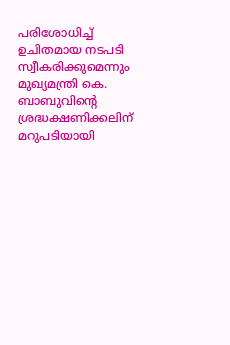പരിശോധിച്ച് ഉചിതമായ നടപടി സ്വീകരിക്കുമെന്നും മുഖ്യമന്ത്രി കെ. ബാബുവിന്റെ ശ്രദ്ധക്ഷണിക്കലിന് മറുപടിയായി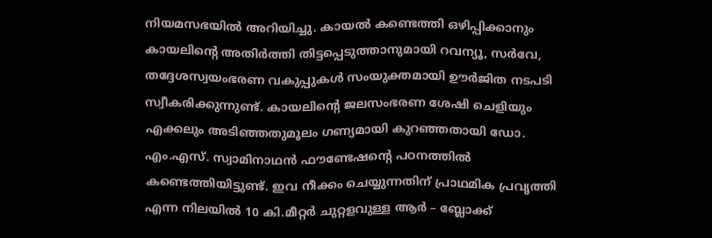നിയമസഭയില്‍ അറിയിച്ചു. കായല്‍ കണ്ടെത്തി ഒഴിപ്പിക്കാനും കായലിന്റെ അതിര്‍ത്തി തിട്ടപ്പെടുത്താനുമായി റവന്യൂ, സര്‍വേ, തദ്ദേശസ്വയംഭരണ വകുപ്പുകള്‍ സംയുക്തമായി ഊര്‍ജിത നടപടി സ്വീകരിക്കുന്നുണ്ട്. കായലിന്റെ ജലസംഭരണ ശേഷി ചെളിയും എക്കലും അടിഞ്ഞതുമൂലം ഗണ്യമായി കുറഞ്ഞതായി ഡോ. എം.എസ്. സ്വാമിനാഥന്‍ ഫൗണ്ടേഷന്റെ പഠനത്തില്‍ കണ്ടെത്തിയിട്ടുണ്ട്. ഇവ നീക്കം ചെയ്യുന്നതിന് പ്രാഥമിക പ്രവൃത്തി എന്ന നിലയില്‍ 10 കി.മീറ്റര്‍ ചുറ്റളവുള്ള ആര്‍ – ബ്ലോക്ക്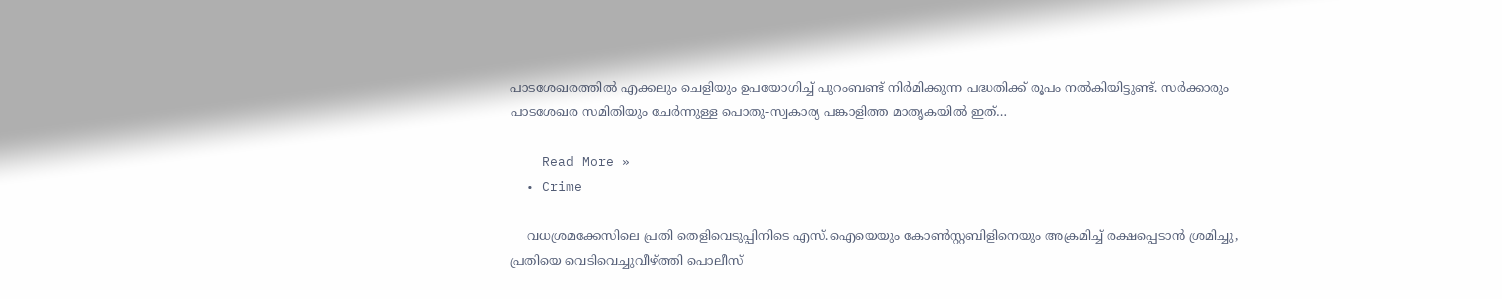പാടശേഖരത്തില്‍ എക്കലും ചെളിയും ഉപയോഗിച്ച് പുറംബണ്ട് നിര്‍മിക്കുന്ന പദ്ധതിക്ക് രൂപം നല്‍കിയിട്ടുണ്ട്. സര്‍ക്കാരും പാടശേഖര സമിതിയും ചേര്‍ന്നുള്ള പൊതു-സ്വകാര്യ പങ്കാളിത്ത മാതൃകയില്‍ ഇത്…

    Read More »
  • Crime

    വധശ്രമക്കേസിലെ പ്രതി തെളിവെടുപ്പിനിടെ എസ്.ഐയെയും കോണ്‍സ്റ്റബിളിനെയും അക്രമിച്ച് രക്ഷപ്പെടാന്‍ ശ്രമിച്ചു, പ്രതിയെ വെടിവെച്ചുവീഴ്ത്തി പൊലീസ്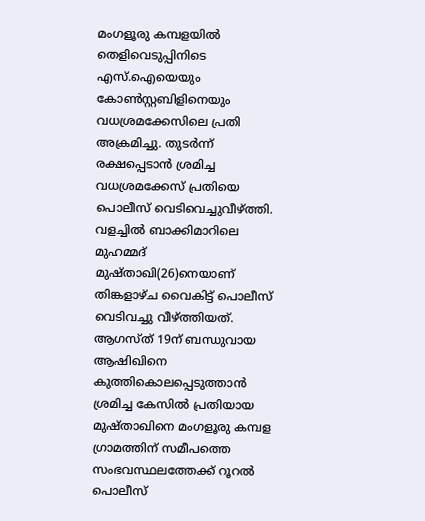മംഗളൂരു കമ്പളയില്‍ തെളിവെടുപ്പിനിടെ എസ്.ഐയെയും കോണ്‍സ്റ്റബിളിനെയും വധശ്രമക്കേസിലെ പ്രതി അക്രമിച്ചു. തുടര്‍ന്ന് രക്ഷപ്പെടാന്‍ ശ്രമിച്ച വധശ്രമക്കേസ് പ്രതിയെ പൊലീസ് വെടിവെച്ചുവീഴ്ത്തി. വളച്ചില്‍ ബാക്കിമാറിലെ മുഹമ്മദ് മുഷ്താഖി(26)നെയാണ് തിങ്കളാഴ്ച വൈകിട്ട് പൊലീസ് വെടിവച്ചു വീഴ്ത്തിയത്. ആഗസ്ത് 19ന് ബന്ധുവായ ആഷിഖിനെ കുത്തികൊലപ്പെടുത്താന്‍ ശ്രമിച്ച കേസില്‍ പ്രതിയായ മുഷ്താഖിനെ മംഗളൂരു കമ്പള ഗ്രാമത്തിന് സമീപത്തെ സംഭവസ്ഥലത്തേക്ക് റൂറല്‍ പൊലീസ്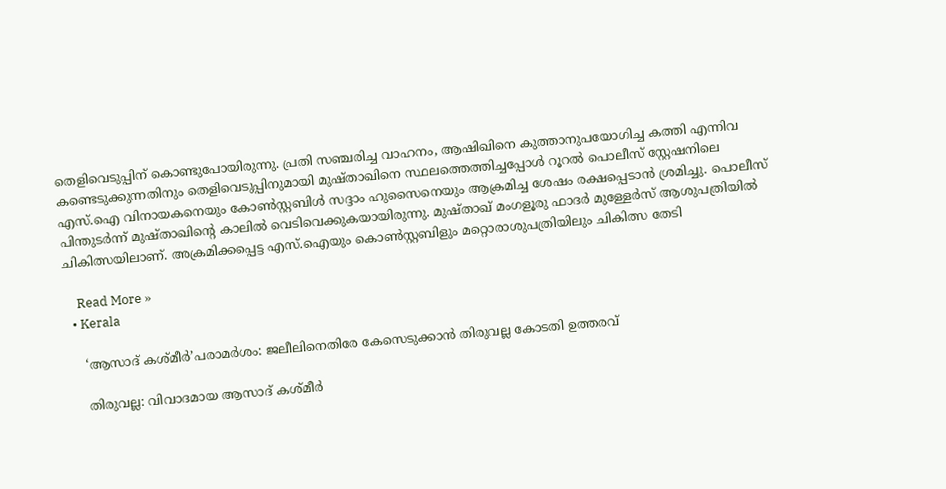തെളിവെടുപ്പിന് കൊണ്ടുപോയിരുന്നു. പ്രതി സഞ്ചരിച്ച വാഹനം, ആഷിഖിനെ കുത്താനുപയോഗിച്ച കത്തി എന്നിവ കണ്ടെടുക്കുന്നതിനും തെളിവെടുപ്പിനുമായി മുഷ്താഖിനെ സ്ഥലത്തെത്തിച്ചപ്പോള്‍ റൂറല്‍ പൊലീസ് സ്റ്റേഷനിലെ എസ്.ഐ വിനായകനെയും കോണ്‍സ്റ്റബിള്‍ സദ്ദാം ഹുസൈനെയും ആക്രമിച്ച ശേഷം രക്ഷപ്പെടാന്‍ ശ്രമിച്ചു. പൊലീസ് പിന്തുടര്‍ന്ന് മുഷ്താഖിന്റെ കാലില്‍ വെടിവെക്കുകയായിരുന്നു. മുഷ്താഖ് മംഗളൂരു ഫാദര്‍ മുള്ളേര്‍സ് ആശുപത്രിയില്‍ ചികിത്സയിലാണ്. അക്രമിക്കപ്പെട്ട എസ്.ഐയും കൊണ്‍സ്റ്റബിളും മറ്റൊരാശുപത്രിയിലും ചികിത്സ തേടി

    Read More »
  • Kerala

    ‘ആസാദ് കശ്മീര്‍’പരാമര്‍ശം: ജലീലിനെതിരേ കേസെടുക്കാന്‍ തിരുവല്ല കോടതി ഉത്തരവ്

    തിരുവല്ല: വിവാദമായ ആസാദ് കശ്മീര്‍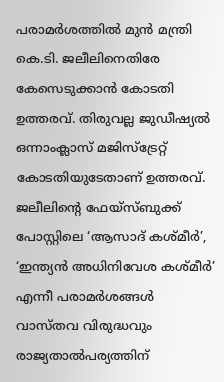പരാമര്‍ശത്തില്‍ മുന്‍ മന്ത്രി കെ.ടി. ജലീലിനെതിരേ കേസെടുക്കാന്‍ കോടതി ഉത്തരവ്. തിരുവല്ല ജുഡീഷ്യല്‍ ഒന്നാംക്ലാസ് മജിസ്ട്രേറ്റ് കോടതിയുടേതാണ് ഉത്തരവ്. ജലീലിന്റെ ഫേയ്‌സ്ബുക്ക് പോസ്റ്റിലെ ‘ആസാദ് കശ്മീര്‍’, ‘ഇന്ത്യന്‍ അധിനിവേശ കശ്മീര്‍’ എന്നീ പരാമര്‍ശങ്ങള്‍ വാസ്തവ വിരുദ്ധവും രാജ്യതാല്‍പര്യത്തിന്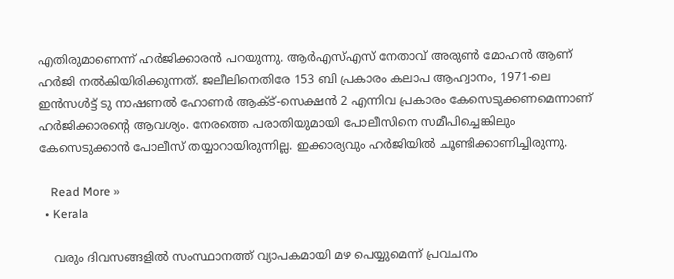എതിരുമാണെന്ന് ഹര്‍ജിക്കാരന്‍ പറയുന്നു. ആര്‍എസ്എസ് നേതാവ് അരുണ്‍ മോഹന്‍ ആണ് ഹര്‍ജി നല്‍കിയിരിക്കുന്നത്. ജലീലിനെതിരേ 153 ബി പ്രകാരം കലാപ ആഹ്വാനം, 1971-ലെ ഇന്‍സള്‍ട്ട് ടു നാഷണല്‍ ഹോണര്‍ ആക്ട്-സെക്ഷന്‍ 2 എന്നിവ പ്രകാരം കേസെടുക്കണമെന്നാണ് ഹര്‍ജിക്കാരന്റെ ആവശ്യം. നേരത്തെ പരാതിയുമായി പോലീസിനെ സമീപിച്ചെങ്കിലും കേസെടുക്കാന്‍ പോലീസ് തയ്യാറായിരുന്നില്ല. ഇക്കാര്യവും ഹര്‍ജിയില്‍ ചൂണ്ടിക്കാണിച്ചിരുന്നു.

    Read More »
  • Kerala

    വരും ദിവസങ്ങളിൽ സംസ്ഥാനത്ത് വ്യാപകമായി മഴ പെയ്യുമെന്ന് പ്രവചനം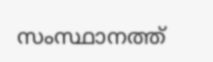സംസ്ഥാനത്ത്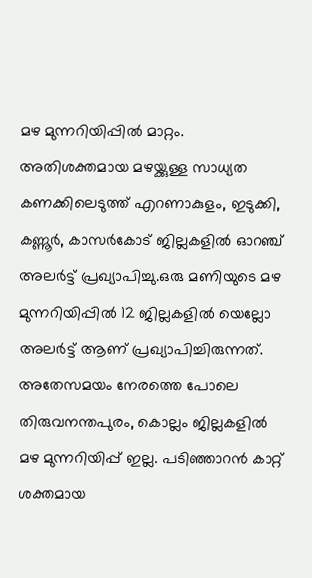മഴ മുന്നറിയിപ്പില്‍ മാറ്റം. അതിശക്തമായ മഴയ്ക്കുള്ള സാധ്യത കണക്കിലെടുത്ത് എറണാകുളം, ഇടുക്കി, കണ്ണൂര്‍, കാസര്‍കോട് ജില്ലകളില്‍ ഓറഞ്ച് അലര്‍ട്ട് പ്രഖ്യാപിച്ചു.ഒരു മണിയുടെ മഴ മുന്നറിയിപ്പില്‍ 12 ജില്ലകളില്‍ യെല്ലോ അലര്‍ട്ട് ആണ് പ്രഖ്യാപിച്ചിരുന്നത്. അതേസമയം നേരത്തെ പോലെ തിരുവനന്തപുരം, കൊല്ലം ജില്ലകളില്‍ മഴ മുന്നറിയിപ്പ് ഇല്ല. പടിഞ്ഞാറന്‍ കാറ്റ് ശക്തമായ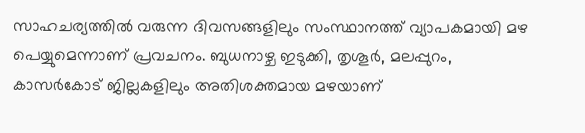സാഹചര്യത്തില്‍ വരുന്ന ദിവസങ്ങളിലും സംസ്ഥാനത്ത് വ്യാപകമായി മഴ പെയ്യുമെന്നാണ് പ്രവചനം. ബുധനാഴ്ച ഇടുക്കി, തൃശൂര്‍, മലപ്പുറം, കാസര്‍കോട് ജില്ലകളിലും അതിശക്തമായ മഴയാണ്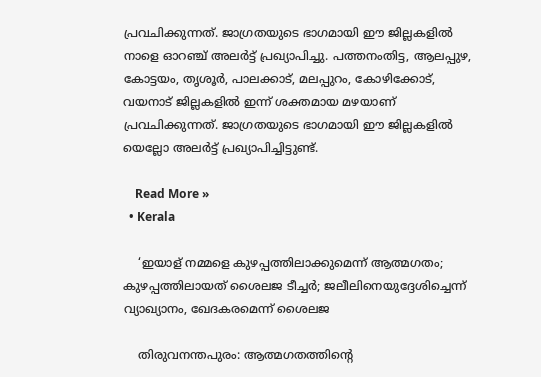പ്രവചിക്കുന്നത്. ജാഗ്രതയുടെ ഭാഗമായി ഈ ജില്ലകളില്‍ നാളെ ഓറഞ്ച് അലര്‍ട്ട് പ്രഖ്യാപിച്ചു. പത്തനംതിട്ട, ആലപ്പുഴ, കോട്ടയം, തൃശൂര്‍, പാലക്കാട്, മലപ്പുറം, കോഴിക്കോട്, വയനാട് ജില്ലകളില്‍ ഇന്ന് ശക്തമായ മഴയാണ് പ്രവചിക്കുന്നത്. ജാഗ്രതയുടെ ഭാഗമായി ഈ ജില്ലകളില്‍ യെല്ലോ അലര്‍ട്ട് പ്രഖ്യാപിച്ചിട്ടുണ്ട്.

    Read More »
  • Kerala

    ‘ഇയാള് നമ്മളെ കുഴപ്പത്തിലാക്കുമെന്ന് ആത്മഗതം; കുഴപ്പത്തിലായത് ശൈലജ ടീച്ചര്‍; ജലീലിനെയുദ്ദേശിച്ചെന്ന് വ്യാഖ്യാനം, ഖേദകരമെന്ന് ശൈലജ

    തിരുവനന്തപുരം: ആത്മഗതത്തിന്റെ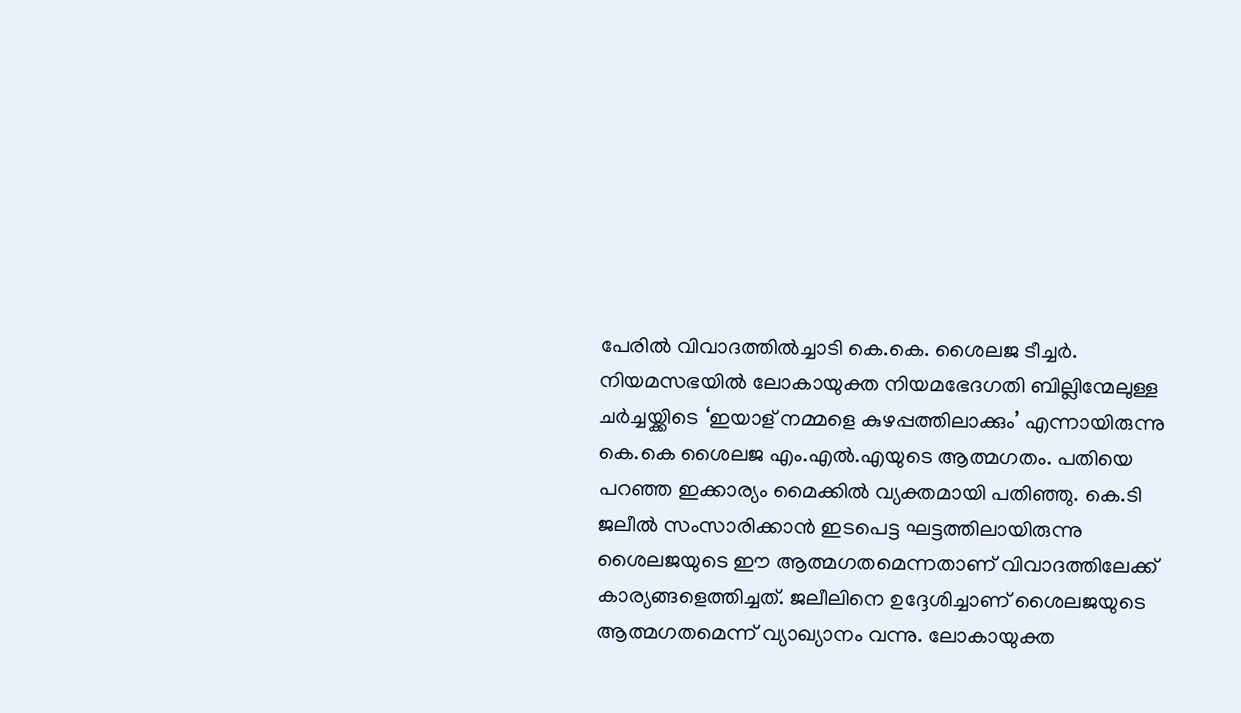പേരില്‍ വിവാദത്തില്‍ച്ചാടി കെ.കെ. ശൈലജ ടീച്ചര്‍. നിയമസഭയില്‍ ലോകായുക്ത നിയമഭേദഗതി ബില്ലിന്മേലുള്ള ചര്‍ച്ചയ്ക്കിടെ ‘ഇയാള് നമ്മളെ കുഴപ്പത്തിലാക്കും’ എന്നായിരുന്നു കെ.കെ ശൈലജ എം.എല്‍.എയുടെ ആത്മഗതം. പതിയെ പറഞ്ഞ ഇക്കാര്യം മൈക്കില്‍ വ്യക്തമായി പതിഞ്ഞു. കെ.ടി ജലീല്‍ സംസാരിക്കാന്‍ ഇടപെട്ട ഘട്ടത്തിലായിരുന്നു ശൈലജയുടെ ഈ ആത്മഗതമെന്നതാണ് വിവാദത്തിലേക്ക് കാര്യങ്ങളെത്തിച്ചത്. ജലീലിനെ ഉദ്ദേശിച്ചാണ് ശൈലജയുടെ ആത്മഗതമെന്ന് വ്യാഖ്യാനം വന്നു. ലോകായുക്ത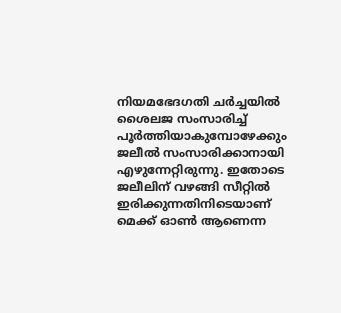നിയമഭേദഗതി ചര്‍ച്ചയില്‍ ശൈലജ സംസാരിച്ച് പൂര്‍ത്തിയാകുമ്പോഴേക്കും ജലീല്‍ സംസാരിക്കാനായി എഴുന്നേറ്റിരുന്നു. ഇതോടെ ജലീലിന് വഴങ്ങി സീറ്റില്‍ ഇരിക്കുന്നതിനിടെയാണ് മെക്ക് ഓണ്‍ ആണെന്ന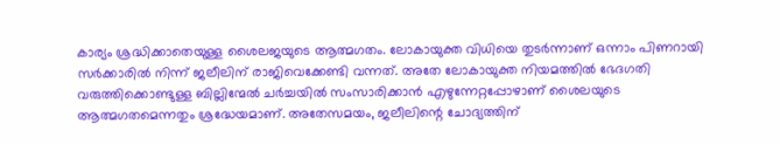കാര്യം ശ്രദ്ധിക്കാതെയുള്ള ശൈലജയുടെ ആത്മഗതം. ലോകായുക്ത വിധിയെ തുടര്‍ന്നാണ് ഒന്നാം പിണറായി സര്‍ക്കാരില്‍ നിന്ന് ജലീലിന് രാജിവെക്കേണ്ടി വന്നത്. അതേ ലോകായുക്ത നിയമത്തില്‍ ഭേദഗതി വരുത്തിക്കൊണ്ടുള്ള ബില്ലിന്മേല്‍ ചര്‍ച്ചയില്‍ സംസാരിക്കാന്‍ എഴുന്നേറ്റപ്പോഴാണ് ശൈലയുടെ ആത്മഗതമെന്നതും ശ്രദ്ധേയമാണ്. അതേസമയം, ജലീലിന്റെ ചോദ്യത്തിന്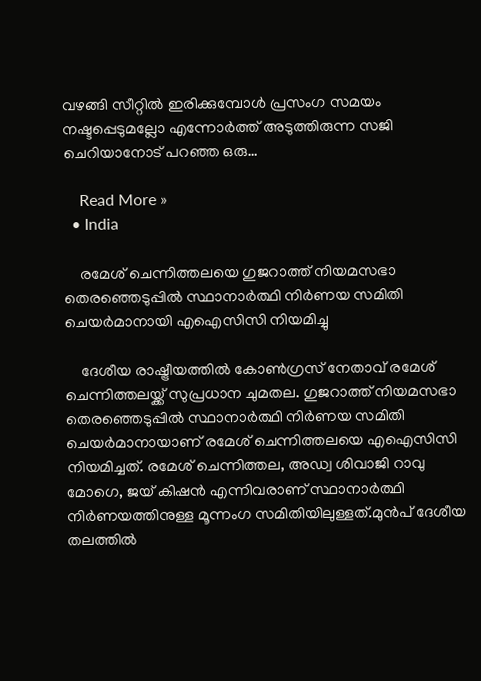വഴങ്ങി സീറ്റില്‍ ഇരിക്കുമ്പോള്‍ പ്രസംഗ സമയം നഷ്ടപ്പെടുമല്ലോ എന്നോര്‍ത്ത് അടുത്തിരുന്ന സജി ചെറിയാനോട് പറഞ്ഞ ഒരു…

    Read More »
  • India

    രമേശ് ചെന്നിത്തലയെ ഗുജറാത്ത് നിയമസഭാ തെരഞ്ഞെടുപ്പില്‍ സ്ഥാനാര്‍ത്ഥി നിര്‍ണയ സമിതി ചെയര്‍മാനായി എഐസിസി നിയമിച്ചു

    ദേശീയ രാഷ്ട്രീയത്തില്‍ കോണ്‍ഗ്രസ് നേതാവ് രമേശ് ചെന്നിത്തലയ്ക്ക് സുപ്രധാന ചുമതല. ഗുജറാത്ത് നിയമസഭാ തെരഞ്ഞെടുപ്പില്‍ സ്ഥാനാര്‍ത്ഥി നിര്‍ണയ സമിതി ചെയര്‍മാനായാണ് രമേശ് ചെന്നിത്തലയെ എഐസിസി നിയമിച്ചത്. രമേശ് ചെന്നിത്തല, അഡ്വ ശിവാജി റാവു മോഗെ, ജയ് കിഷന്‍ എന്നിവരാണ് സ്ഥാനാര്‍ത്ഥി നിര്‍ണയത്തിനുള്ള മൂന്നംഗ സമിതിയിലുള്ളത്.മുന്‍പ് ദേശീയ തലത്തില്‍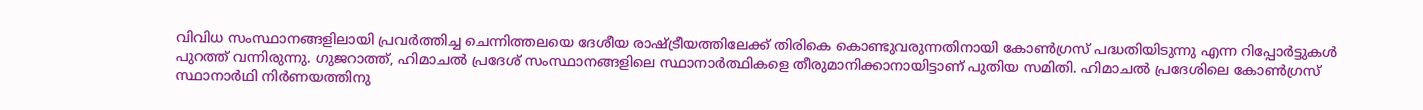വിവിധ സംസ്ഥാനങ്ങളിലായി പ്രവര്‍ത്തിച്ച ചെന്നിത്തലയെ ദേശീയ രാഷ്ട്രീയത്തിലേക്ക് തിരികെ കൊണ്ടുവരുന്നതിനായി കോണ്‍ഗ്രസ് പദ്ധതിയിടുന്നു എന്ന റിപ്പോര്‍ട്ടുകള്‍ പുറത്ത് വന്നിരുന്നു. ഗുജറാത്ത്, ഹിമാചല്‍ പ്രദേശ് സംസ്ഥാനങ്ങളിലെ സ്ഥാനാര്‍ത്ഥികളെ തീരുമാനിക്കാനായിട്ടാണ് പുതിയ സമിതി. ഹിമാചല്‍ പ്രദേശിലെ കോണ്‍ഗ്രസ് സ്ഥാനാര്‍ഥി നിര്‍ണയത്തിനു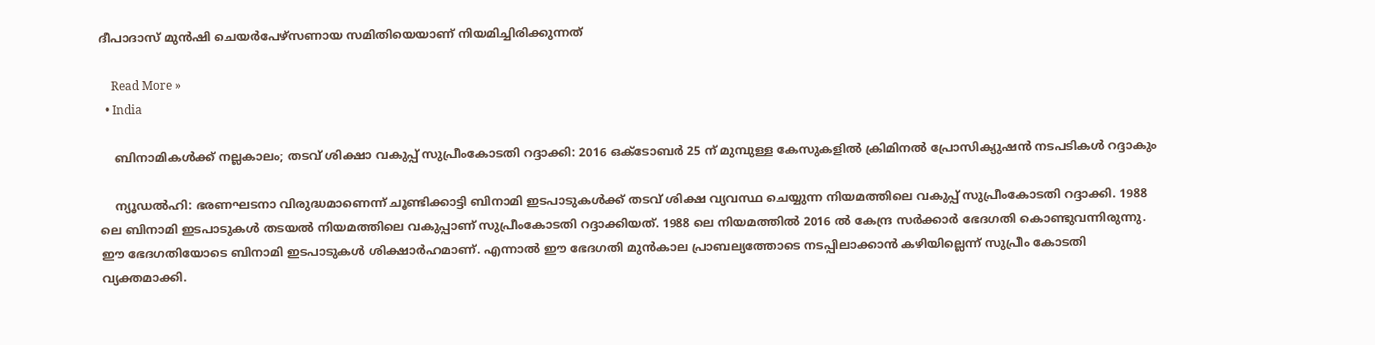ദീപാദാസ് മുന്‍ഷി ചെയര്‍പേഴ്‌സണായ സമിതിയെയാണ് നിയമിച്ചിരിക്കുന്നത്

    Read More »
  • India

    ബിനാമികള്‍ക്ക് നല്ലകാലം; തടവ് ശിക്ഷാ വകുപ്പ് സുപ്രീംകോടതി റദ്ദാക്കി: 2016 ഒക്ടോബര്‍ 25 ന് മുമ്പുള്ള കേസുകളില്‍ ക്രിമിനല്‍ പ്രോസിക്യുഷന്‍ നടപടികള്‍ റദ്ദാകും

    ന്യൂഡല്‍ഹി: ഭരണഘടനാ വിരുദ്ധമാണെന്ന് ചൂണ്ടിക്കാട്ടി ബിനാമി ഇടപാടുകള്‍ക്ക് തടവ് ശിക്ഷ വ്യവസ്ഥ ചെയ്യുന്ന നിയമത്തിലെ വകുപ്പ് സുപ്രീംകോടതി റദ്ദാക്കി. 1988 ലെ ബിനാമി ഇടപാടുകള്‍ തടയല്‍ നിയമത്തിലെ വകുപ്പാണ് സുപ്രീംകോടതി റദ്ദാക്കിയത്. 1988 ലെ നിയമത്തില്‍ 2016 ല്‍ കേന്ദ്ര സര്‍ക്കാര്‍ ഭേദഗതി കൊണ്ടുവന്നിരുന്നു. ഈ ഭേദഗതിയോടെ ബിനാമി ഇടപാടുകള്‍ ശിക്ഷാര്‍ഹമാണ്. എന്നാല്‍ ഈ ഭേദഗതി മുന്‍കാല പ്രാബല്യത്തോടെ നടപ്പിലാക്കാന്‍ കഴിയില്ലെന്ന് സുപ്രീം കോടതി വ്യക്തമാക്കി.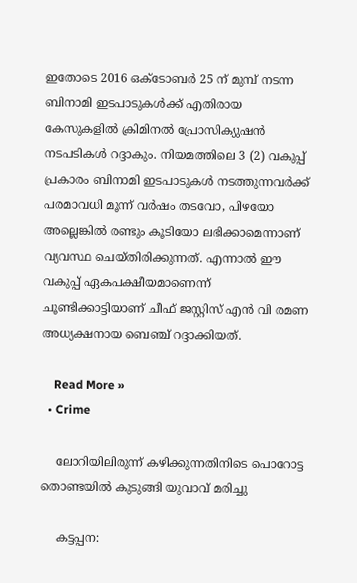ഇതോടെ 2016 ഒക്ടോബര്‍ 25 ന് മുമ്പ് നടന്ന ബിനാമി ഇടപാടുകള്‍ക്ക് എതിരായ കേസുകളില്‍ ക്രിമിനല്‍ പ്രോസിക്യുഷന്‍ നടപടികള്‍ റദ്ദാകും. നിയമത്തിലെ 3 (2) വകുപ്പ് പ്രകാരം ബിനാമി ഇടപാടുകള്‍ നടത്തുന്നവര്‍ക്ക് പരമാവധി മൂന്ന് വര്‍ഷം തടവോ, പിഴയോ അല്ലെങ്കില്‍ രണ്ടും കൂടിയോ ലഭിക്കാമെന്നാണ് വ്യവസ്ഥ ചെയ്തിരിക്കുന്നത്. എന്നാല്‍ ഈ വകുപ്പ് ഏകപക്ഷീയമാണെന്ന് ചൂണ്ടിക്കാട്ടിയാണ് ചീഫ് ജസ്റ്റിസ് എന്‍ വി രമണ അധ്യക്ഷനായ ബെഞ്ച് റദ്ദാക്കിയത്.

    Read More »
  • Crime

    ലോറിയിലിരുന്ന് കഴിക്കുന്നതിനിടെ പൊറോട്ട തൊണ്ടയില്‍ കുടുങ്ങി യുവാവ് മരിച്ചു

    കട്ടപ്പന: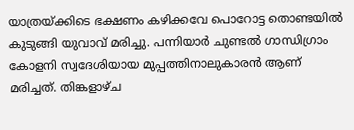യാത്രയ്ക്കിടെ ഭക്ഷണം കഴിക്കവേ പൊറോട്ട തൊണ്ടയില്‍ കുടുങ്ങി യുവാവ് മരിച്ചു. പന്നിയാര്‍ ചുണ്ടല്‍ ഗാന്ധിഗ്രാം കോളനി സ്വദേശിയായ മുപ്പത്തിനാലുകാരന്‍ ആണ് മരിച്ചത്. തിങ്കളാഴ്ച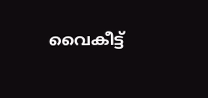വൈകീട്ട്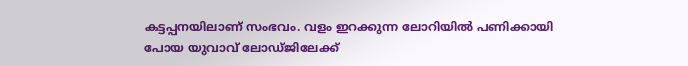കട്ടപ്പനയിലാണ് സംഭവം. വളം ഇറക്കുന്ന ലോറിയില്‍ പണിക്കായി പോയ യുവാവ് ലോഡ്ജിലേക്ക്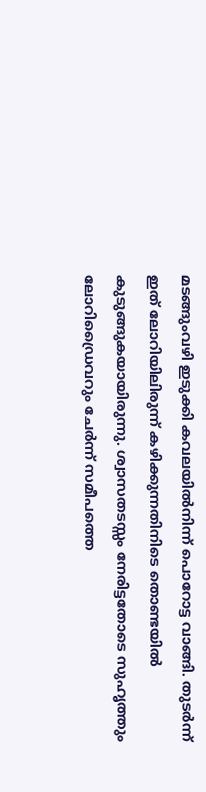മടങ്ങുംവഴി ഇടുക്കി കവലയില്‍നിന്ന് പൊറോട്ട വാങ്ങി. തുടര്‍ന്ന് ഇത് ലോറിയിലിരുന്ന് കഴിക്കുന്നതിനിടെ തൊണ്ടയില്‍ കുടുങ്ങുകയായിരുന്നു. ശ്വാസതടസ്സം നേരിട്ടതോടെ സുഹൃത്തും ലോറിഡ്രൈവറും ചേര്‍ന്ന് സമീപത്തെ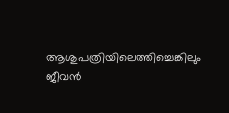ആശുപത്രിയിലെത്തിച്ചെങ്കിലും ജീവന്‍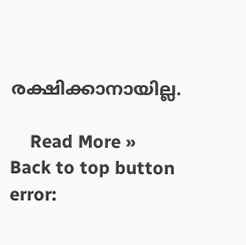രക്ഷിക്കാനായില്ല.

    Read More »
Back to top button
error: